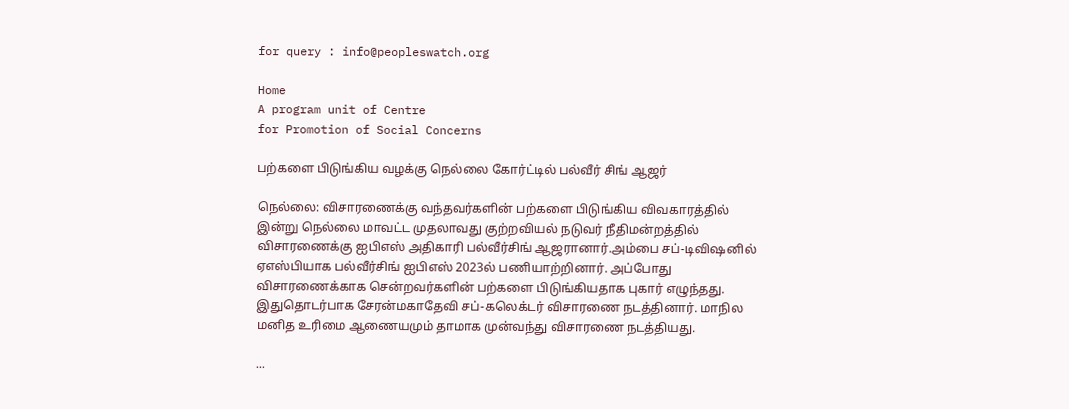for query : info@peopleswatch.org

Home
A program unit of Centre
for Promotion of Social Concerns

பற்களை பிடுங்கிய வழக்கு நெல்லை கோர்ட்டில் பல்வீர் சிங் ஆஜர்

நெல்லை: விசாரணைக்கு வந்தவர்களின் பற்களை பிடுங்கிய விவகாரத்தில் இன்று நெல்லை மாவட்ட முதலாவது குற்றவியல் நடுவர் நீதிமன்றத்தில் விசாரணைக்கு ஐபிஎஸ் அதிகாரி பல்வீர்சிங் ஆஜரானார்.அம்பை சப்-டிவிஷனில் ஏஎஸ்பியாக பல்வீர்சிங் ஐபிஎஸ் 2023ல் பணியாற்றினார். அப்போது விசாரணைக்காக சென்றவர்களின் பற்களை பிடுங்கியதாக புகார் எழுந்தது. இதுதொடர்பாக சேரன்மகாதேவி சப்-கலெக்டர் விசாரணை நடத்தினார். மாநில மனித உரிமை ஆணையமும் தாமாக முன்வந்து விசாரணை நடத்தியது.

...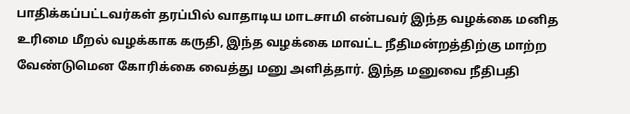பாதிக்கப்பட்டவர்கள் தரப்பில் வாதாடிய மாடசாமி என்பவர் இந்த வழக்கை மனித உரிமை மீறல் வழக்காக கருதி, இந்த வழக்கை மாவட்ட நீதிமன்றத்திற்கு மாற்ற வேண்டுமென கோரிக்கை வைத்து மனு அளித்தார். இந்த மனுவை நீதிபதி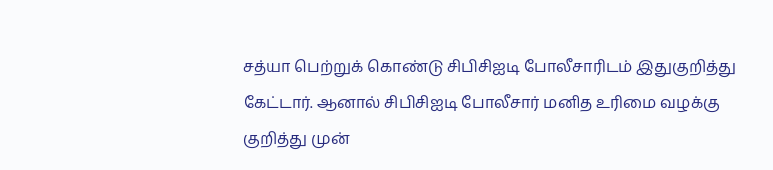சத்யா பெற்றுக் கொண்டு சிபிசிஐடி போலீசாரிடம் இதுகுறித்து கேட்டார். ஆனால் சிபிசிஐடி போலீசார் மனித உரிமை வழக்கு குறித்து முன்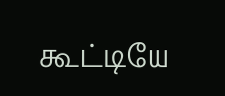கூட்டியே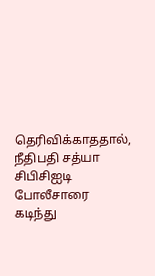தெரிவிக்காததால், நீதிபதி சத்யா சிபிசிஐடி போலீசாரை கடிந்து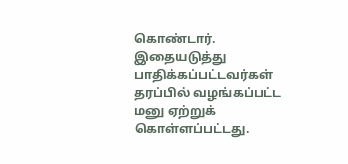கொண்டார். இதையடுத்து பாதிக்கப்பட்டவர்கள் தரப்பில் வழங்கப்பட்ட மனு ஏற்றுக் கொள்ளப்பட்டது.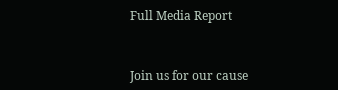Full Media Report



Join us for our cause